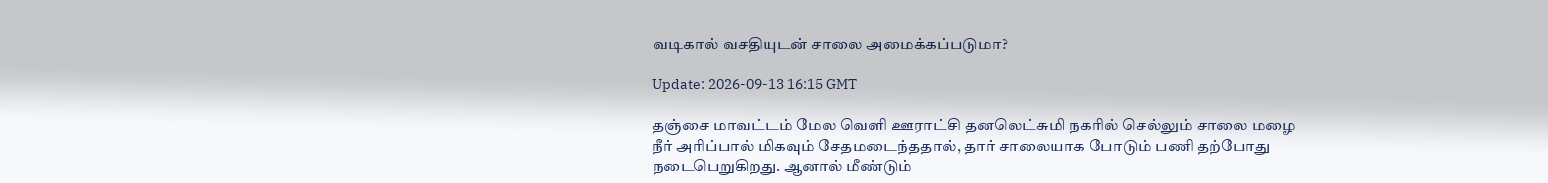வடிகால் வசதியுடன் சாலை அமைக்கப்படுமா?

Update: 2026-09-13 16:15 GMT

தஞ்சை மாவட்டம் மேல வெளி ஊராட்சி தனலெட்சுமி நகரில் செல்லும் சாலை மழை நீர் அரிப்பால் மிகவும் சேதமடைந்ததால், தார் சாலையாக போடும் பணி தற்போது நடைபெறுகிறது. ஆனால் மீண்டும்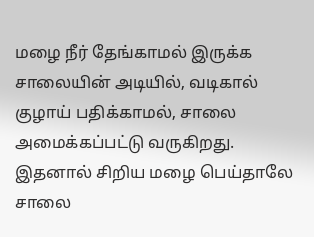மழை நீர் தேங்காமல் இருக்க சாலையின் அடியில், வடிகால் குழாய் பதிக்காமல், சாலை அமைக்கப்பட்டு வருகிறது. இதனால் சிறிய மழை பெய்தாலே சாலை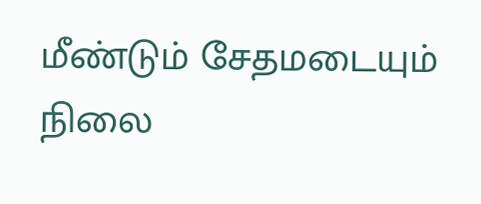மீண்டும் சேதமடையும் நிலை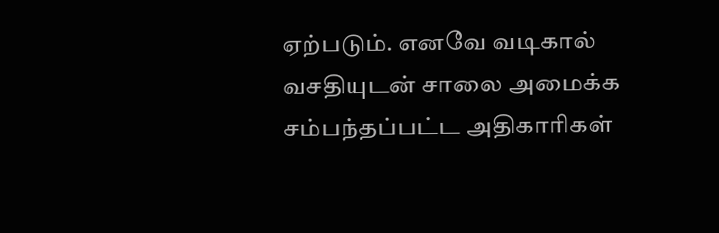ஏற்படும். எனவே வடிகால் வசதியுடன் சாலை அமைக்க சம்பந்தப்பட்ட அதிகாரிகள்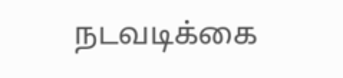நடவடிக்கை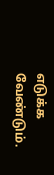எடுக்க வேண்டும்.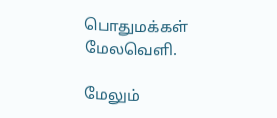பொதுமக்கள் மேலவெளி.

மேலும்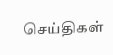செய்திகள்